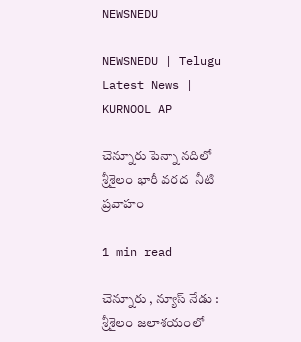NEWSNEDU

NEWSNEDU | Telugu Latest News | KURNOOL AP

చెన్నూరు పెన్నా నదిలో శ్రీశైలం భారీ వరద  నీటి ప్రవాహం

1 min read

చెన్నూరు , న్యూస్ నేడు :  శ్రీశైలం జలాశయంలో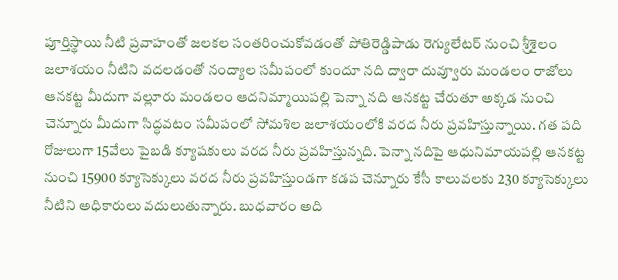పూర్తిస్థాయి నీటి ప్రవాహంతో జలకల సంతరించుకోవడంతో పోతిరెడ్డిపాడు రెగ్యులేటర్ నుంచి శ్రీశైలం జలాశయం నీటిని వదలడంతో నంద్యాల సమీపంలో కుందూ నది ద్వారా దువ్వూరు మండలం రాజోలు ఆనకట్ట మీదుగా వల్లూరు మండలం ఆదనిమ్మాయిపల్లి పెన్నా నది ఆనకట్ట చేరుతూ అక్కడ నుంచి చెన్నూరు మీదుగా సిద్ధవటం సమీపంలో సోమశిల జలాశయంలోకి వరద నీరు ప్రవహిస్తున్నాయి. గత పది రోజులుగా 15వేలు పైబడి క్యూషకులు వరద నీరు ప్రవహిస్తున్నది. పెన్నా నదిపై ఆధునిమాయపల్లి ఆనకట్ట నుంచి 15900 క్యూసెక్కులు వరద నీరు ప్రవహిస్తుండగా కడప చెన్నూరు కేసీ కాలువలకు 230 క్యూసెక్కులు నీటిని అధికారులు వదులుతున్నారు. బుధవారం అది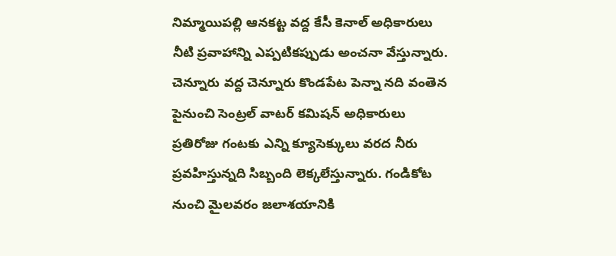నిమ్మాయిపల్లి ఆనకట్ట వద్ద కేసీ కెనాల్ అధికారులు నీటి ప్రవాహాన్ని ఎప్పటికప్పుడు అంచనా వేస్తున్నారు. చెన్నూరు వద్ద చెన్నూరు కొండపేట పెన్నా నది వంతెన పైనుంచి సెంట్రల్ వాటర్ కమిషన్ అధికారులు ప్రతిరోజు గంటకు ఎన్ని క్యూసెక్కులు వరద నీరు ప్రవహిస్తున్నది సిబ్బంది లెక్కలేస్తున్నారు. గండికోట నుంచి మైలవరం జలాశయానికి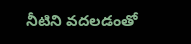నీటిని వదలడంతో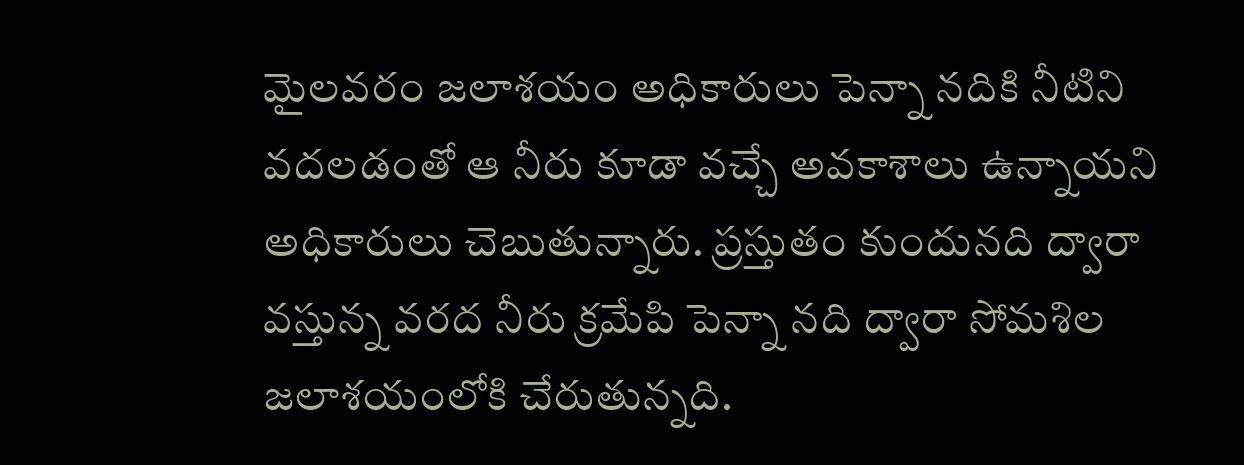మైలవరం జలాశయం అధికారులు పెన్నా నదికి నీటిని వదలడంతో ఆ నీరు కూడా వచ్చే అవకాశాలు ఉన్నాయని అధికారులు చెబుతున్నారు. ప్రస్తుతం కుందునది ద్వారా వస్తున్న వరద నీరు క్రమేపి పెన్నా నది ద్వారా సోమశిల జలాశయంలోకి చేరుతున్నది.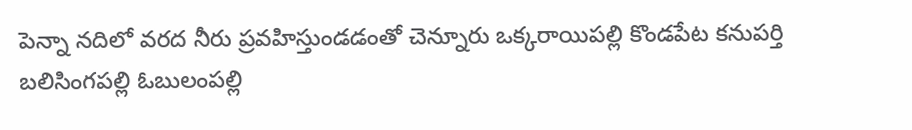పెన్నా నదిలో వరద నీరు ప్రవహిస్తుండడంతో చెన్నూరు ఒక్కరాయిపల్లి కొండపేట కనుపర్తి బలిసింగపల్లి ఓబులంపల్లి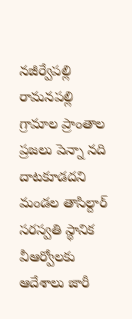నజీర్వేపల్లి రామనపల్లి గ్రామాల ప్రాంతాల ప్రజలు పెన్నా నది దాటకూడదని మండల తాసిల్దార్ సరస్వతి స్థానిక వీఆర్వోలకు ఆదేశాలు జారీ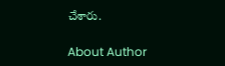చేశారు.

About Author